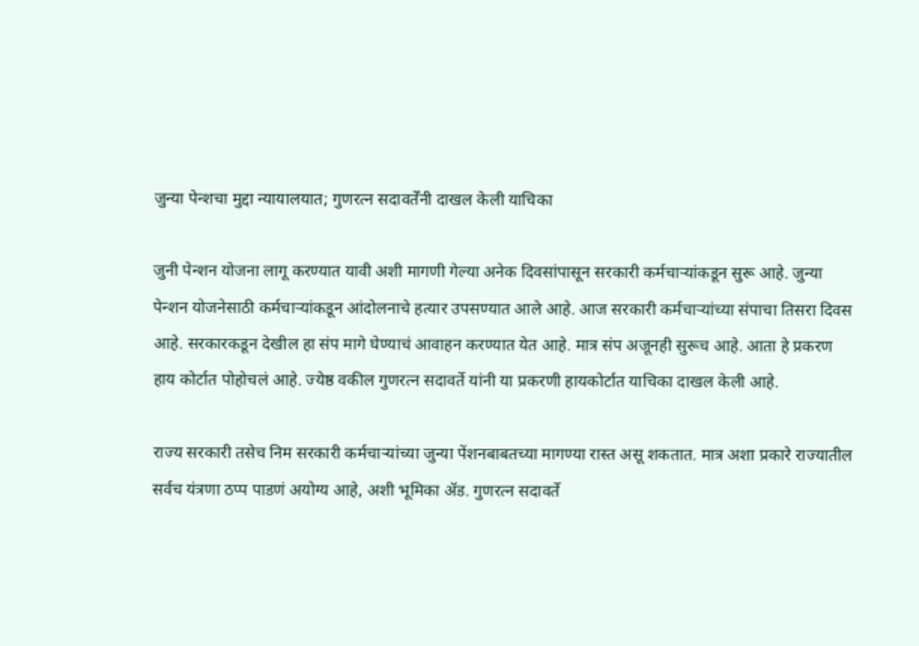जुन्या पेन्शचा मुद्दा न्यायालयात; गुणरत्न सदावर्तेंनी दाखल केली याचिका

जुनी पेन्शन योजना लागू करण्यात यावी अशी मागणी गेल्या अनेक दिवसांपासून सरकारी कर्मचाऱ्यांकडून सुरू आहे. जुन्या पेन्शन योजनेसाठी कर्मचाऱ्यांकडून आंदोलनाचे हत्यार उपसण्यात आले आहे. आज सरकारी कर्मचाऱ्यांच्या संपाचा तिसरा दिवस आहे. सरकारकडून देखील हा संप मागे घेण्याचं आवाहन करण्यात येत आहे. मात्र संप अजूनही सुरूच आहे. आता हे प्रकरण हाय कोर्टात पोहोचलं आहे. ज्येष्ठ वकील गुणरत्न सदावर्ते यांनी या प्रकरणी हायकोर्टात याचिका दाखल केली आहे.

राज्य सरकारी तसेच निम सरकारी कर्मचाऱ्यांच्या जुन्या पेंशनबाबतच्या मागण्या रास्त असू शकतात. मात्र अशा प्रकारे राज्यातील सर्वच यंत्रणा ठप्प पाडणं अयोग्य आहे, अशी भूमिका ॲड. गुणरत्न सदावर्ते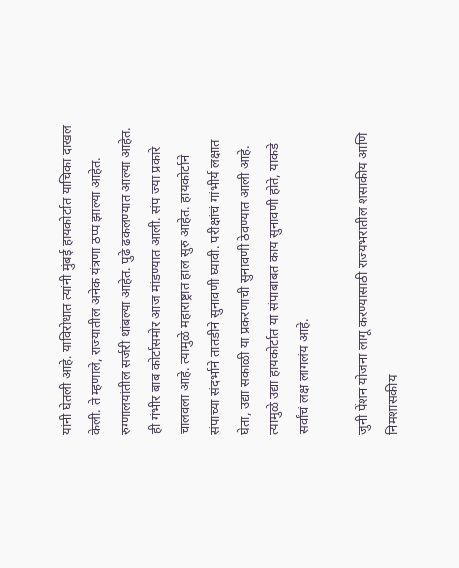यांनी घेतली आहे. याविरोधात त्यांनी मुंबई हायकोर्टात याचिका दाखल केली. ते म्हणाले, राज्यातील अनेक यंत्रणा ठप्प झाल्या आहेत. रुग्णालयांतील सर्जरी थांबल्या आहेत. पुढे ढकलण्यात आल्या आहेत. ही गंभीर बाब कोर्टासमोर आज मांडण्यात आली. संप ज्या प्रकारे चालवला आहे. त्यामुळे महाराष्ट्रात हाल सुरु आहेत. हायकोर्टाने संपाच्या संदर्भाने तातडीने सुनावणी घ्यावी. परीक्षांचं गांभीर्य लक्षात घेता, उद्या सकाळी या प्रकरणाची सुनावणी ठेवण्यात आली आहे. त्यामुळे उद्या हायकोर्टात या संपाबाबत काय सुनावणी होते, याकडे सर्वांचं लक्ष लागलंय आहे.

जुनी पेंशन योजना लागू करण्यासाठी राज्यभरातील शसाकीय आणि निमशासकीय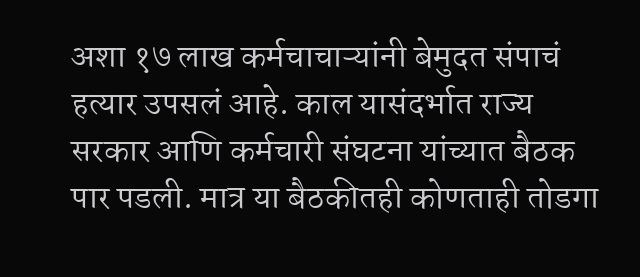अशा १७ लाख कर्मचाचाऱ्यांनी बेमुदत संपाचं हत्यार उपसलं आहे. काल यासंदर्भात राज्य सरकार आणि कर्मचारी संघटना यांच्यात बैठक पार पडली. मात्र या बैठकीतही कोणताही तोडगा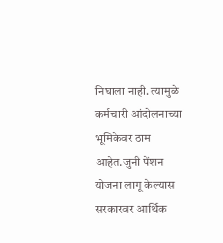निघाला नाही. त्यामुळे कर्मचारी आंदोलनाच्या भूमिकेवर ठाम आहेत.जुनी पेंशन योजना लागू केल्यास सरकारवर आर्थिक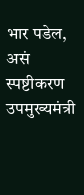भार पडेल, असं स्पष्टीकरण उपमुख्यमंत्री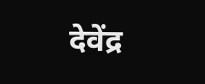देवेंद्र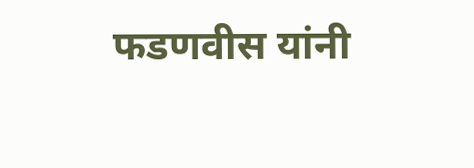फडणवीस यांनी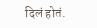दिलं होतं.